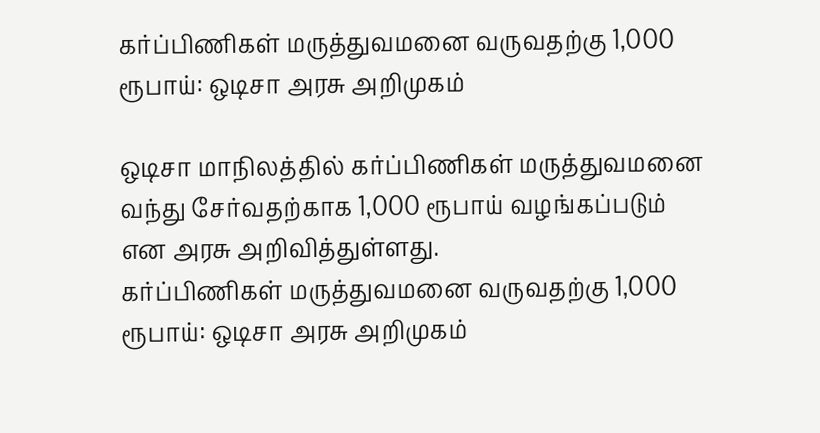கர்ப்பிணிகள் மருத்துவமனை வருவதற்கு 1,000 ரூபாய்: ஒடிசா அரசு அறிமுகம்

ஒடிசா மாநிலத்தில் கர்ப்பிணிகள் மருத்துவமனை வந்து சேர்வதற்காக 1,000 ரூபாய் வழங்கப்படும் என அரசு அறிவித்துள்ளது.
கர்ப்பிணிகள் மருத்துவமனை வருவதற்கு 1,000 ரூபாய்: ஒடிசா அரசு அறிமுகம்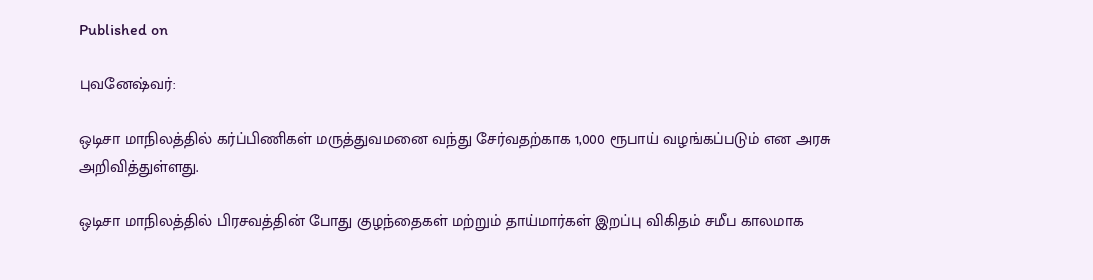Published on

புவனேஷ்வர்:

ஒடிசா மாநிலத்தில் கர்ப்பிணிகள் மருத்துவமனை வந்து சேர்வதற்காக 1,000 ரூபாய் வழங்கப்படும் என அரசு அறிவித்துள்ளது.

ஒடிசா மாநிலத்தில் பிரசவத்தின் போது குழந்தைகள் மற்றும் தாய்மார்கள் இறப்பு விகிதம் சமீப காலமாக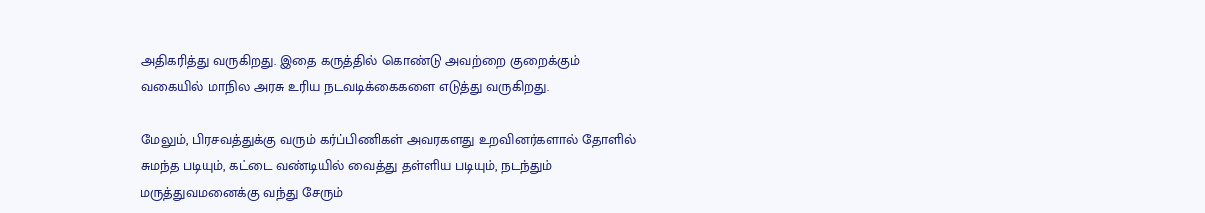அதிகரித்து வருகிறது. இதை கருத்தில் கொண்டு அவற்றை குறைக்கும் வகையில் மாநில அரசு உரிய நடவடிக்கைகளை எடுத்து வருகிறது.

மேலும், பிரசவத்துக்கு வரும் கர்ப்பிணிகள் அவரகளது உறவினர்களால் தோளில் சுமந்த படியும், கட்டை வண்டியில் வைத்து தள்ளிய படியும், நடந்தும் மருத்துவமனைக்கு வந்து சேரும்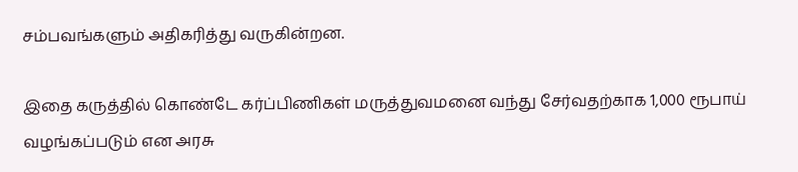சம்பவங்களும் அதிகரித்து வருகின்றன.

இதை கருத்தில் கொண்டே கர்ப்பிணிகள் மருத்துவமனை வந்து சேர்வதற்காக 1,000 ரூபாய் வழங்கப்படும் என அரசு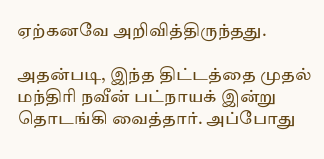ஏற்கனவே அறிவித்திருந்தது.

அதன்படி, இந்த திட்டத்தை முதல் மந்திரி நவீன் பட்நாயக் இன்று தொடங்கி வைத்தார். அப்போது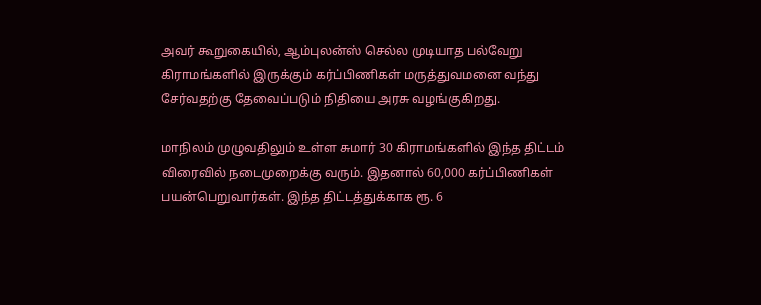அவர் கூறுகையில், ஆம்புலன்ஸ் செல்ல முடியாத பல்வேறு கிராமங்களில் இருக்கும் கர்ப்பிணிகள் மருத்துவமனை வந்து சேர்வதற்கு தேவைப்படும் நிதியை அரசு வழங்குகிறது.

மாநிலம் முழுவதிலும் உள்ள சுமார் 30 கிராமங்களில் இந்த திட்டம் விரைவில் நடைமுறைக்கு வரும். இதனால் 60,000 கர்ப்பிணிகள் பயன்பெறுவார்கள். இந்த திட்டத்துக்காக ரூ. 6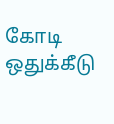கோடி ஒதுக்கீடு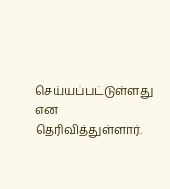செய்யப்பட்டுள்ளது என தெரிவித்துள்ளார்.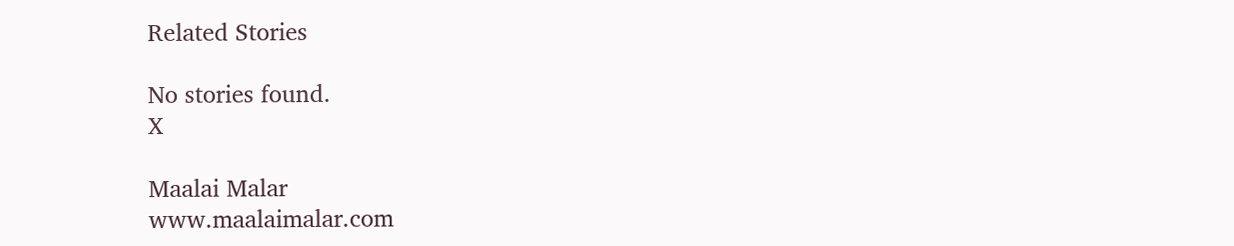Related Stories

No stories found.
X

Maalai Malar
www.maalaimalar.com